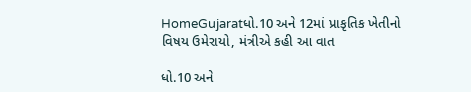HomeGujaratધો.10 અને 12માં પ્રાકૃતિક ખેતીનો વિષય ઉમેરાયો, મંત્રીએ કહી આ વાત

ધો.10 અને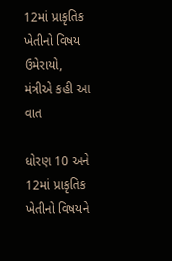12માં પ્રાકૃતિક ખેતીનો વિષય ઉમેરાયો, મંત્રીએ કહી આ વાત

ધોરણ 10 અને 12માં પ્રાકૃતિક ખેતીનો વિષયને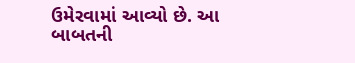ઉમેરવામાં આવ્યો છે. આ બાબતની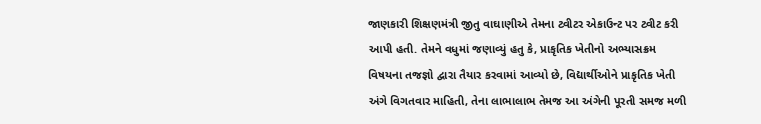જાણકારી શિક્ષણમંત્રી જીતુ વાઘાણીએ તેમના ટ્વીટર એકાઉન્ટ પર ટ્વીટ કરી આપી હતી. તેમને વધુમાં જણાવ્યું હતુ કે, પ્રાકૃતિક ખેતીનો અભ્યાસક્રમ વિષયના તજજ્ઞો દ્વારા તૈયાર કરવામાં આવ્યો છે, વિદ્યાર્થીઓને પ્રાકૃતિક ખેતી અંગે વિગતવાર માહિતી, તેના લાભાલાભ તેમજ આ અંગેની પૂરતી સમજ મળી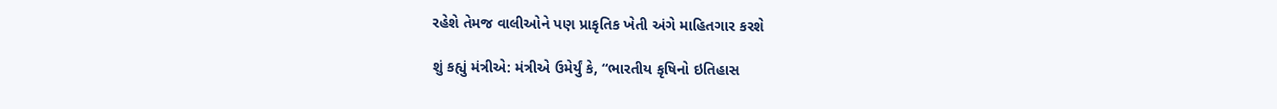રહેશે તેમજ વાલીઓને પણ પ્રાકૃતિક ખેતી અંગે માહિતગાર કરશે

શું કહ્યું મંત્રીએ: મંત્રીએ ઉમેર્યું કે, “ભારતીય કૃષિનો ઇતિહાસ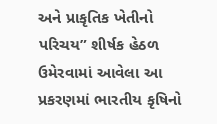અને પ્રાકૃતિક ખેતીનો પરિચય” શીર્ષક હેઠળ ઉમેરવામાં આવેલા આ પ્રકરણમાં ભારતીય કૃષિનો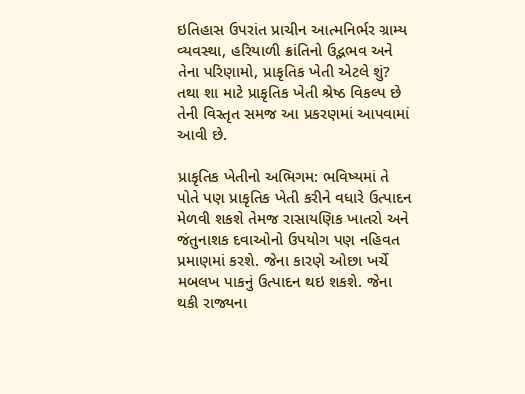ઇતિહાસ ઉપરાંત પ્રાચીન આત્મનિર્ભર ગ્રામ્ય વ્યવસ્થા, હરિયાળી ક્રાંતિનો ઉદ્ભભવ અને તેના પરિણામો, પ્રાકૃતિક ખેતી એટલે શું? તથા શા માટે પ્રાકૃતિક ખેતી શ્રેષ્ઠ વિકલ્પ છે તેની વિસ્તૃત સમજ આ પ્રકરણમાં આપવામાં આવી છે.

પ્રાકૃતિક ખેતીનો અભિગમ: ભવિષ્યમાં તે પોતે પણ પ્રાકૃતિક ખેતી કરીને વધારે ઉત્પાદન મેળવી શકશે તેમજ રાસાયણિક ખાતરો અને જંતુનાશક દવાઓનો ઉપયોગ પણ નહિવત પ્રમાણમાં કરશે. જેના કારણે ઓછા ખર્ચે મબલખ પાકનું ઉત્પાદન થઇ શકશે. જેના થકી રાજ્યના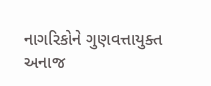નાગરિકોને ગુણવત્તાયુક્ત અનાજ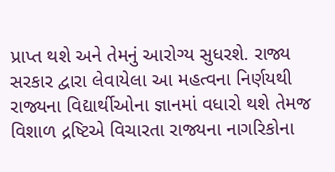પ્રાપ્ત થશે અને તેમનું આરોગ્ય સુધરશે. રાજ્ય સરકાર દ્વારા લેવાયેલા આ મહત્વના નિર્ણયથી રાજ્યના વિદ્યાર્થીઓના જ્ઞાનમાં વધારો થશે તેમજ વિશાળ દ્રષ્ટિએ વિચારતા રાજ્યના નાગરિકોના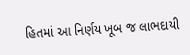હિતમાં આ નિર્ણય ખૂબ જ લાભદાયી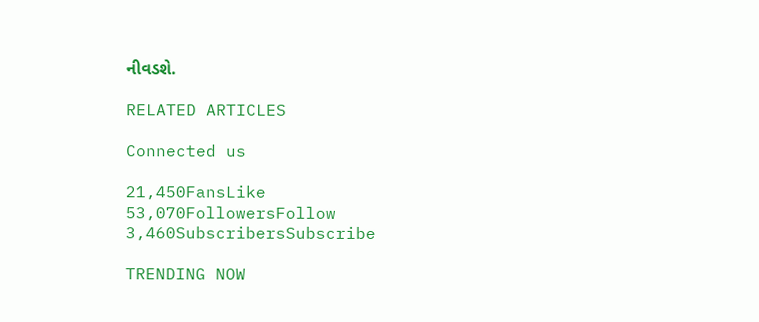નીવડશે.

RELATED ARTICLES

Connected us

21,450FansLike
53,070FollowersFollow
3,460SubscribersSubscribe

TRENDING NOW